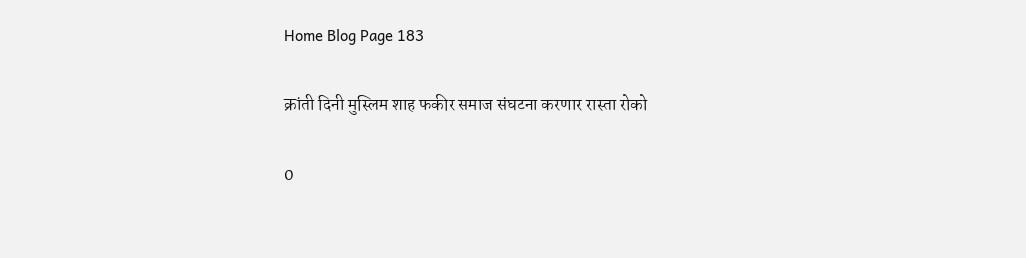Home Blog Page 183

क्रांती दिनी मुस्लिम शाह फकीर समाज संघटना करणार रास्ता रोको

0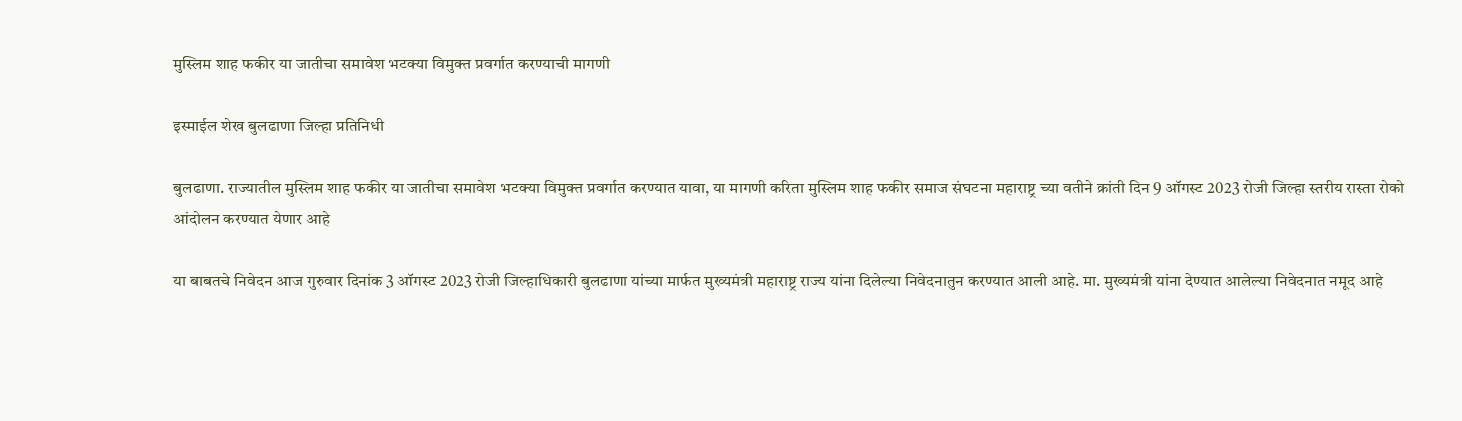मुस्लिम शाह फकीर या जातीचा समावेश भटक्या विमुक्त प्रवर्गात करण्याची मागणी

इस्माईल शेख बुलढाणा जिल्हा प्रतिनिधी

बुलढाणा. राज्यातील मुस्लिम शाह फकीर या जातीचा समावेश भटक्या विमुक्त प्रवर्गात करण्यात यावा, या मागणी करिता मुस्लिम शाह फकीर समाज संघटना महाराष्ट्र च्या वतीने क्रांती दिन 9 ऑगस्ट 2023 रोजी जिल्हा स्तरीय रास्ता रोको आंदोलन करण्यात येणार आहे

या बाबतचे निवेदन आज गुरुवार दिनांक 3 ऑगस्ट 2023 रोजी जिल्हाधिकारी बुलढाणा यांच्या मार्फत मुख्यमंत्री महाराष्ट्र राज्य यांना दिलेल्या निवेदनातुन करण्यात आली आहे. मा. मुख्यमंत्री यांना देण्यात आलेल्या निवेदनात नमूद आहे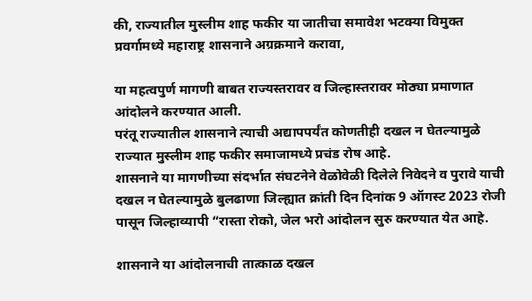की, राज्यातील मुस्लीम शाह फकीर या जातीचा समावेश भटक्या विमुक्त प्रवर्गामध्ये महाराष्ट्र शासनाने अग्रक्रमाने करावा,

या महत्वपुर्ण मागणी बाबत राज्यस्तरावर व जिल्हास्तरावर मोठ्या प्रमाणात आंदोलने करण्यात आली.
परंतू राज्यातील शासनाने त्याची अद्यापपर्यंत कोणतीही दखल न घेतल्यामुळे राज्यात मुस्लीम शाह फकीर समाजामध्ये प्रचंड रोष आहे.
शासनाने या मागणीच्या संदर्भात संघटनेने वेळोवेळी दिलेले निवेदने व पुरावे याची दखल न घेतल्यामुळे बुलढाणा जिल्ह्यात क्रांती दिन दिनांक 9 ऑगस्ट 2023 रोजी पासून जिल्हाव्यापी “रास्ता रोको, जेल भरो आंदोलन सुरु करण्यात येत आहे.

शासनाने या आंदोलनाची तात्काळ दखल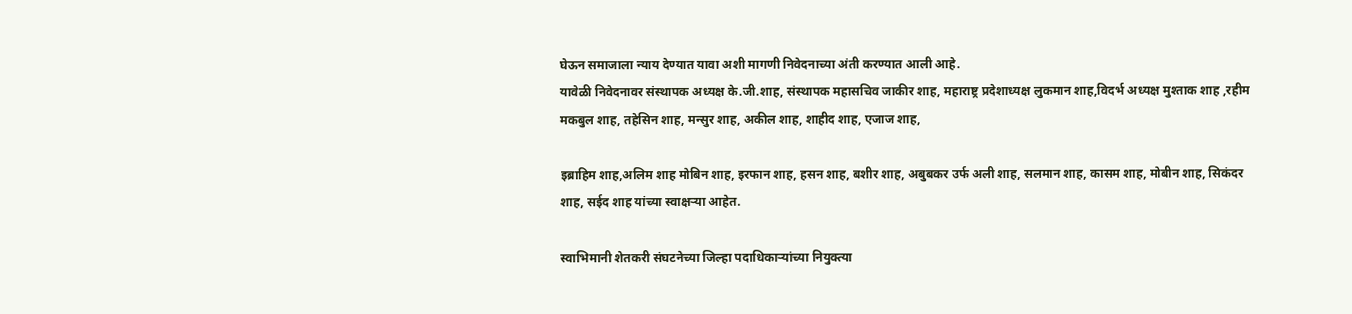घेऊन समाजाला न्याय देण्यात यावा अशी मागणी निवेदनाच्या अंती करण्यात आली आहे.
यावेळी निवेदनावर संस्थापक अध्यक्ष के.जी.शाह, संस्थापक महासचिव जाकीर शाह, महाराष्ट्र प्रदेशाध्यक्ष लुकमान शाह,विदर्भ अध्यक्ष मुश्ताक शाह ,रहीम मकबुल शाह, तहेसिन शाह, मन्सुर शाह, अकील शाह, शाहीद शाह, एजाज शाह,

इब्राहिम शाह,अलिम शाह मोबिन शाह, इरफान शाह, हसन शाह, बशीर शाह, अबुबकर उर्फ अली शाह, सलमान शाह, कासम शाह, मोबीन शाह, सिकंदर शाह, सईद शाह यांच्या स्वाक्षऱ्या आहेत.

स्वाभिमानी शेतकरी संघटनेच्या जिल्हा पदाधिकाऱ्यांच्या नियुक्त्या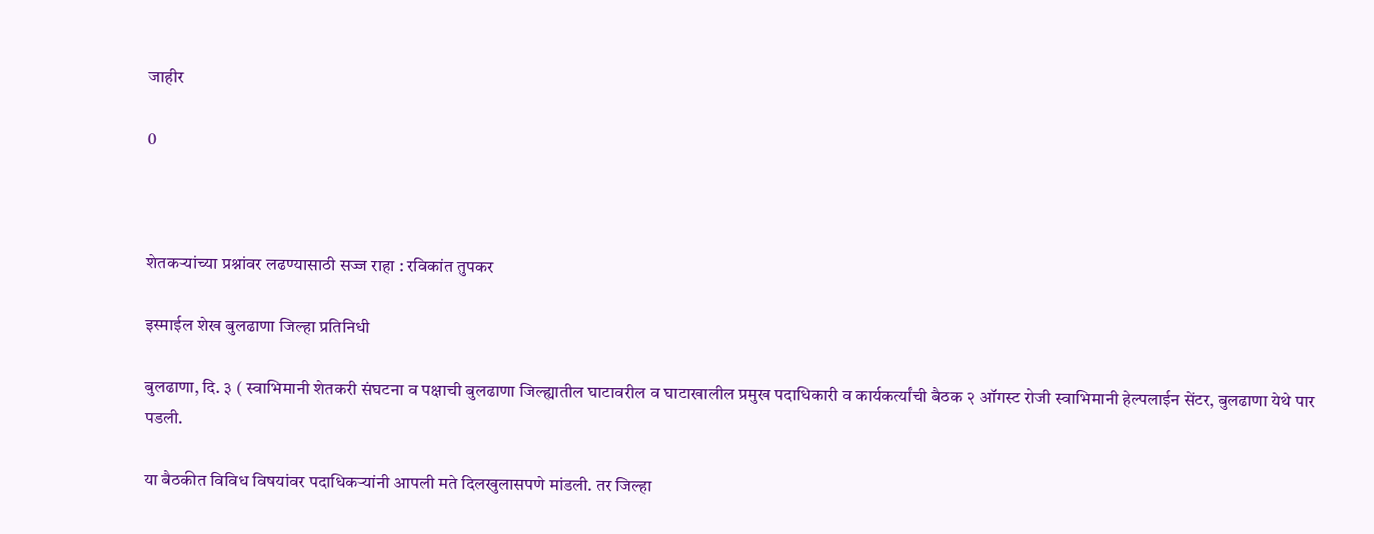जाहीर

0



शेतकऱ्यांच्या प्रश्नांवर लढण्यासाठी सज्ज राहा : रविकांत तुपकर

इस्माईल शेख बुलढाणा जिल्हा प्रतिनिधी

बुलढाणा, दि. ३ ( स्वाभिमानी शेतकरी संघटना व पक्षाची बुलढाणा जिल्ह्यातील घाटावरील व घाटाखालील प्रमुख पदाधिकारी व कार्यकर्त्यांची बैठक २ ऑगस्ट रोजी स्वाभिमानी हेल्पलाईन सेंटर, बुलढाणा येथे पार पडली.

या बैठकीत विविध विषयांवर पदाधिकऱ्यांनी आपली मते दिलखुलासपणे मांडली. तर जिल्हा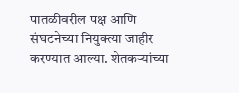पातळीवरील पक्ष आणि संघटनेच्या नियुक्त्या जाहीर करण्यात आल्या. शेतकऱ्यांच्या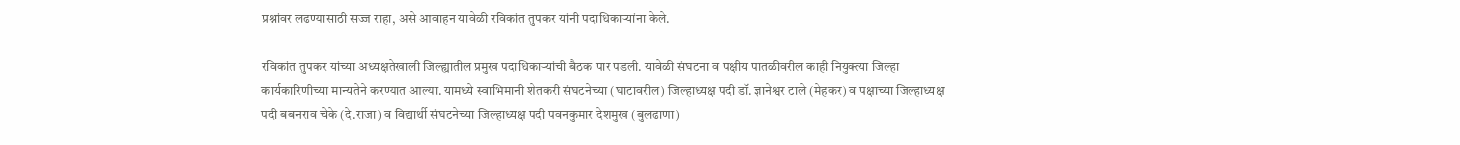प्रश्नांवर लढण्यासाठी सज्ज राहा, असे आवाहन यावेळी रविकांत तुपकर यांनी पदाधिकाऱ्यांना केले.

रविकांत तुपकर यांच्या अध्यक्षतेखाली जिल्ह्यातील प्रमुख पदाधिकाऱ्यांची बैठक पार पडली. यावेळी संघटना व पक्षीय पातळीवरील काही नियुक्त्या जिल्हा कार्यकारिणीच्या मान्यतेने करण्यात आल्या. यामध्ये स्वाभिमानी शेतकरी संघटनेच्या (घाटावरील) जिल्हाध्यक्ष पदी डॉ. ज्ञानेश्वर टाले (मेहकर) व पक्षाच्या जिल्हाध्यक्ष पदी बबनराव चेके (दे.राजा) व विद्यार्थी संघटनेच्या जिल्हाध्यक्ष पदी पवनकुमार देशमुख (बुलढाणा)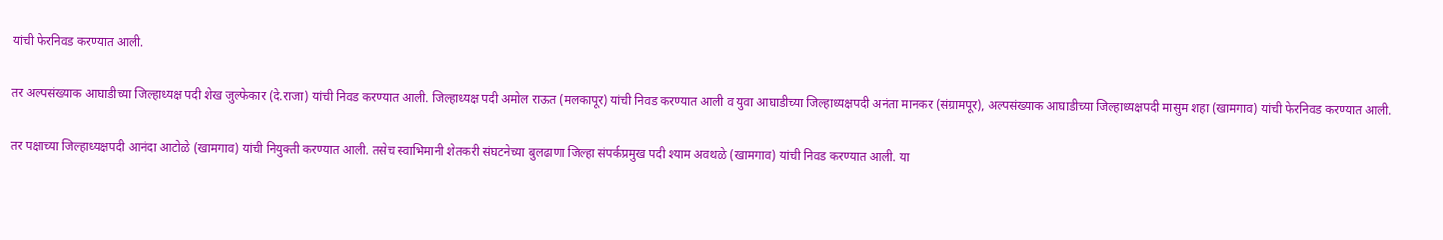यांची फेरनिवड करण्यात आली.

तर अल्पसंख्याक आघाडीच्या जिल्हाध्यक्ष पदी शेख जुल्फेकार (दे.राजा) यांची निवड करण्यात आली. जिल्हाध्यक्ष पदी अमोल राऊत (मलकापूर) यांची निवड करण्यात आली व युवा आघाडीच्या जिल्हाध्यक्षपदी अनंता मानकर (संग्रामपूर), अल्पसंख्याक आघाडीच्या जिल्हाध्यक्षपदी मासुम शहा (खामगाव) यांची फेरनिवड करण्यात आली.

तर पक्षाच्या जिल्हाध्यक्षपदी आनंदा आटोळे (खामगाव) यांची नियुक्ती करण्यात आली. तसेच स्वाभिमानी शेतकरी संघटनेच्या बुलढाणा जिल्हा संपर्कप्रमुख पदी श्याम अवथळे (खामगाव) यांची निवड करण्यात आली. या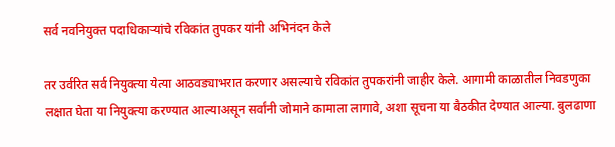सर्व नवनियुक्त पदाधिकाऱ्यांचे रविकांत तुपकर यांनी अभिनंदन केले

तर उर्वरित सर्व नियुक्त्या येत्या आठवड्याभरात करणार असल्याचे रविकांत तुपकरांनी जाहीर केले. आगामी काळातील निवडणुका लक्षात घेता या नियुक्त्या करण्यात आल्याअसून सर्वांनी जोमाने कामाला लागावे, अशा सूचना या बैठकीत देण्यात आल्या. बुलढाणा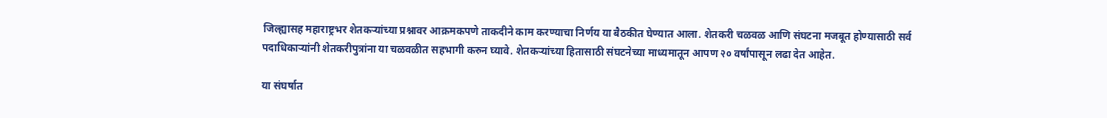जिल्ह्यासह महाराष्ट्रभर शेतकऱ्यांच्या प्रश्नावर आक्रमकपणे ताकदीने काम करण्याचा निर्णय या बैठकीत घेण्यात आला. शेतकरी चळवळ आणि संघटना मजबूत होण्यासाठी सर्व पदाधिकाऱ्यांनी शेतकरीपुत्रांना या चळवळीत सहभागी करुन घ्यावे. शेतकऱ्यांच्या हितासाठी संघटनेच्या माध्यमातून आपण २० वर्षांपासून लढा देत आहेत.

या संघर्षात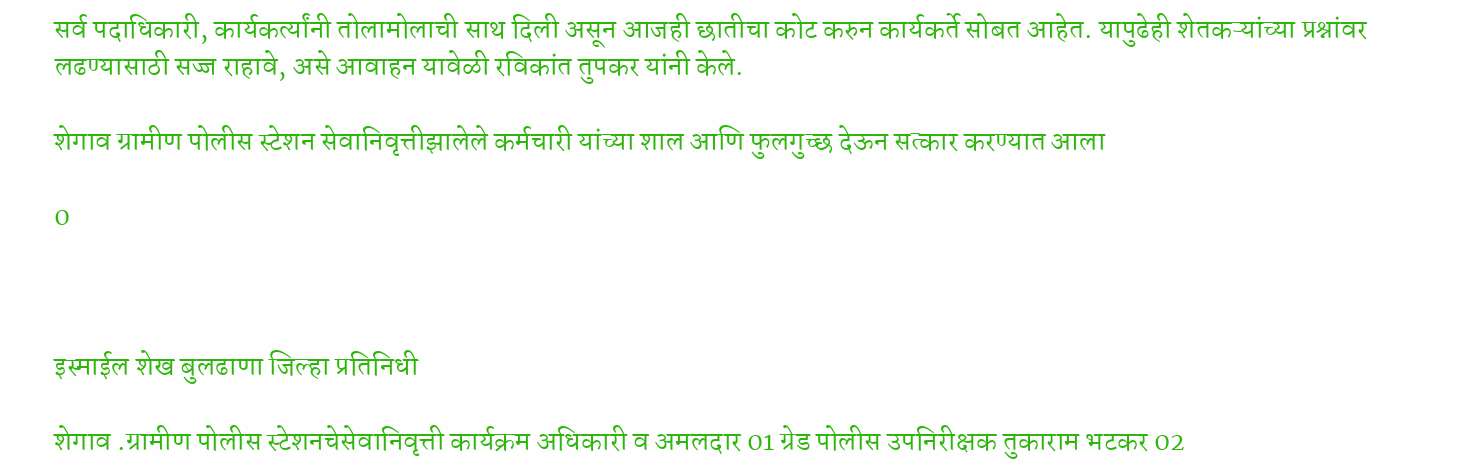सर्व पदाधिकारी, कार्यकर्त्यांनी तोलामोलाची साथ दिली असून आजही छातीचा कोट करुन कार्यकर्ते सोबत आहेत. यापुढेही शेतकऱ्यांच्या प्रश्नांवर लढण्यासाठी सज्ज राहावे, असे आवाहन यावेळी रविकांत तुपकर यांनी केले.

शेगाव ग्रामीण पोलीस स्टेशन सेवानिवृत्तीझालेले कर्मचारी यांच्या शाल आणि फुलगुच्छ देऊन सत्कार करण्यात आला

0



इस्माईल शेख बुलढाणा जिल्हा प्रतिनिधी

शेगाव .ग्रामीण पोलीस स्टेशनचेसेवानिवृत्ती कार्यक्रम अधिकारी व अमलदार 01 ग्रेड पोलीस उपनिरीक्षक तुकाराम भटकर 02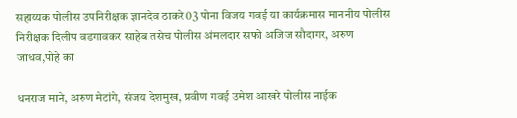सहाय्यक पोलीस उपनिरीक्षक ज्ञानदेव ठाकरे03 पोना विजय गवई या कार्यक्रमास माननीय पोलीस निरीक्षक दिलीप वडगावकर साहेब तसेच पोलीस अंमलदार सफो अजिज सौदागर, अरुण जाधव,पोहे का

धनराज माने, अरुण मेटांगे, संजय देशमुख, प्रवीण गवई उमेश आखरे पोलीस नाईक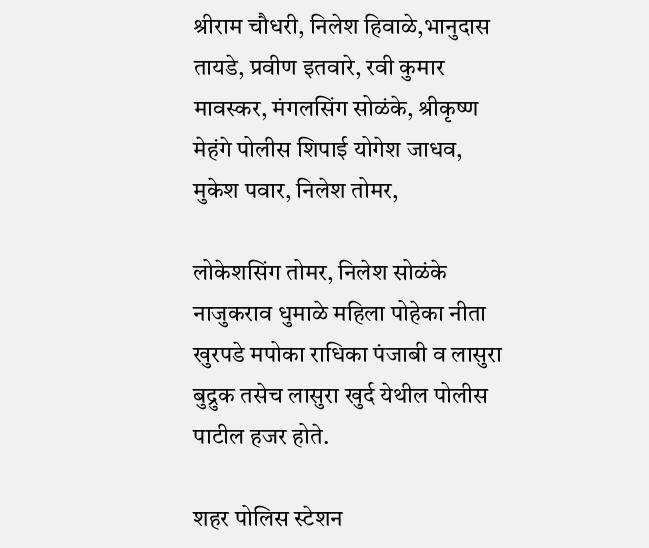श्रीराम चौधरी, निलेश हिवाळे,भानुदास तायडे, प्रवीण इतवारे, रवी कुमार मावस्कर, मंगलसिंग सोळंके, श्रीकृष्ण मेहंगे पोलीस शिपाई योगेश जाधव, मुकेश पवार, निलेश तोमर,

लोकेशसिंग तोमर, निलेश सोळंके नाजुकराव धुमाळे महिला पोहेका नीता खुरपडे मपोका राधिका पंजाबी व लासुरा बुद्रुक तसेच लासुरा खुर्द येथील पोलीस पाटील हजर होते.

शहर पोलिस स्टेशन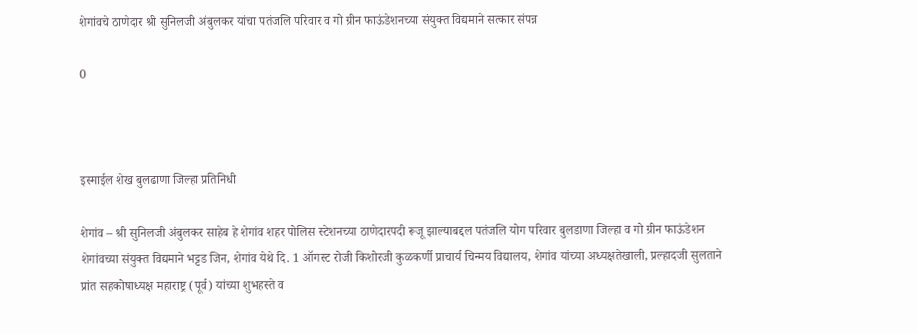शेगांवचे ठाणेदार श्री सुनिलजी अंबुलकर यांचा पतंजलि परिवार व गो ग्रीन फाऊंडेशनच्या संयुक्त विद्यमाने सत्कार संपन्न

0



इस्माईल शेख बुलढाणा जिल्हा प्रतिनिधी

शेगांव – श्री सुनिलजी अंबुलकर साहेब हे शेगांव शहर पोलिस स्टेशनच्या ठाणेदारपदी रूजू झाल्याबद्दल पतंजलि योग परिवार बुलडाणा जिल्हा व गो ग्रीन फाऊंडेशन शेगांवच्या संयुक्त विद्यमाने भट्टड जिन, शेगांव येथे दि. 1 ऑगस्ट रोजी किशोरजी कुळकर्णी प्राचार्य चिन्मय विद्यालय, शेगांव यांच्या अध्यक्षतेखाली, प्रल्हादजी सुलताने प्रांत सहकोषाध्यक्ष महाराष्ट्र (पूर्व) यांच्या शुभहस्ते व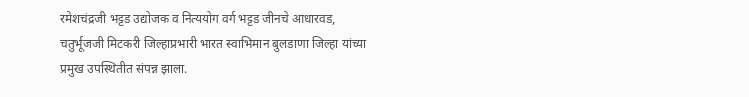रमेशचंद्रजी भट्टड उद्योजक व नित्ययोग वर्ग भट्टड जीनचे आधारवड, चतुर्भूजजी मिटकरी जिल्हाप्रभारी भारत स्वाभिमान बुलडाणा जिल्हा यांच्या प्रमुख उपस्थितीत संपन्न झाला.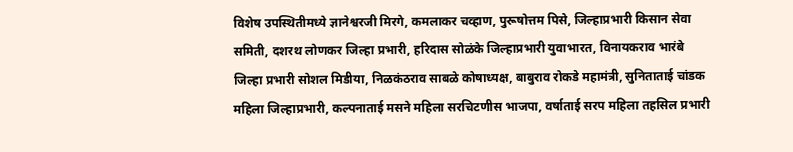विशेष उपस्थितीमध्ये ज्ञानेश्वरजी मिरगे, कमलाकर चव्हाण, पुरूषोत्तम पिसे, जिल्हाप्रभारी किसान सेवा समिती, दशरथ लोणकर जिल्हा प्रभारी, हरिदास सोळंके जिल्हाप्रभारी युवाभारत, विनायकराव भारंबे जिल्हा प्रभारी सोशल मिडीया, निळकंठराव साबळे कोषाध्यक्ष, बाबुराव रोकडे महामंत्री, सुनिताताई चांडक महिला जिल्हाप्रभारी, कल्पनाताई मसने महिला सरचिटणीस भाजपा, वर्षाताई सरप महिला तहसिल प्रभारी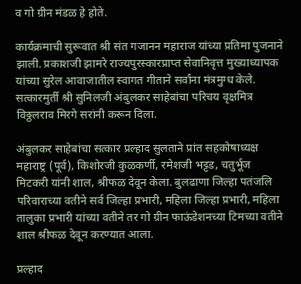व गो ग्रीन मंडळ हे होते.

कार्यक्रमाची सुरूवात श्री संत गजानन महाराज यांच्या प्रतिमा पुजनाने झाली. प्रकाशजी झामरे राज्यपुरस्कारप्राप्त सेवानिवृत्त मुख्याध्यापक यांच्या सुरेल आवाजातील स्वागत गीताने सर्वांना मंत्रमुग्ध केले. सत्कारमुर्ती श्री सुनिलजी अंबुलकर साहेबांचा परिचय वृक्षमित्र विठ्ठलराव मिरगे सरांनी करून दिला.

अंबुलकर साहेबांचा सत्कार प्रल्हाद सुलताने प्रांत सहकोषाध्यक्ष महाराष्ट्र (पूर्व), किशोरजी कुळकर्णी, रमेशजी भट्टड, चतुर्भूज मिटकरी यांनी शाल, श्रीफळ देवून केला. बुलढाणा जिल्हा पतंजलि परिवाराच्या वतीने सर्व जिल्हा प्रभारी, महिला जिल्हा प्रभारी, महिला तालुका प्रभारी यांच्या वतीने तर गो ग्रीन फाऊंडेशनच्या टिमच्या वतीने शाल श्रीफळ देवून करण्यात आला.

प्रल्हाद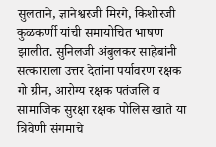सुलताने, ज्ञानेश्वरजी मिरगे, किशोरजी कुळकर्णी यांची समायोचित भाषण झालीत. सुनिलजी अंबुलकर साहेबांनी सत्काराला उत्तर देतांना पर्यावरण रक्षक गो ग्रीन, आरोग्य रक्षक पतंजलि व सामाजिक सुरक्षा रक्षक पोलिस खाते या त्रिवेणी संगमाचे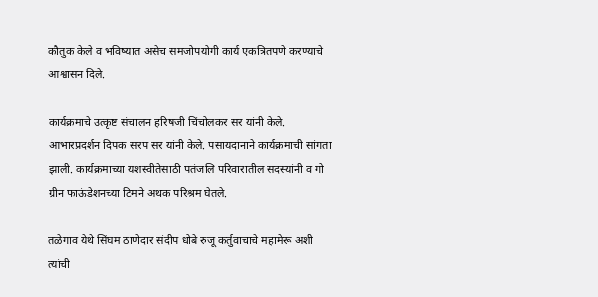कौतुक केले व भविष्यात असेच समजोपयोगी कार्य एकत्रितपणे करण्याचे आश्वासन दिले.

कार्यक्रमाचे उत्कृष्ट संचालन हरिषजी चिंचोलकर सर यांनी केले. आभारप्रदर्शन दिपक सरप सर यांनी केले. पसायदानाने कार्यक्रमाची सांगता झाली. कार्यक्रमाच्या यशस्वीतेसाठी पतंजलि परिवारातील सदस्यांनी व गो ग्रीन फाऊंडेशनच्या टिमने अथक परिश्रम घेतले.

तळेगाव येथे सिंघम ठाणेदार संदीप धोबे रुजू कर्तुवाचाचे महामेरू अशी त्यांची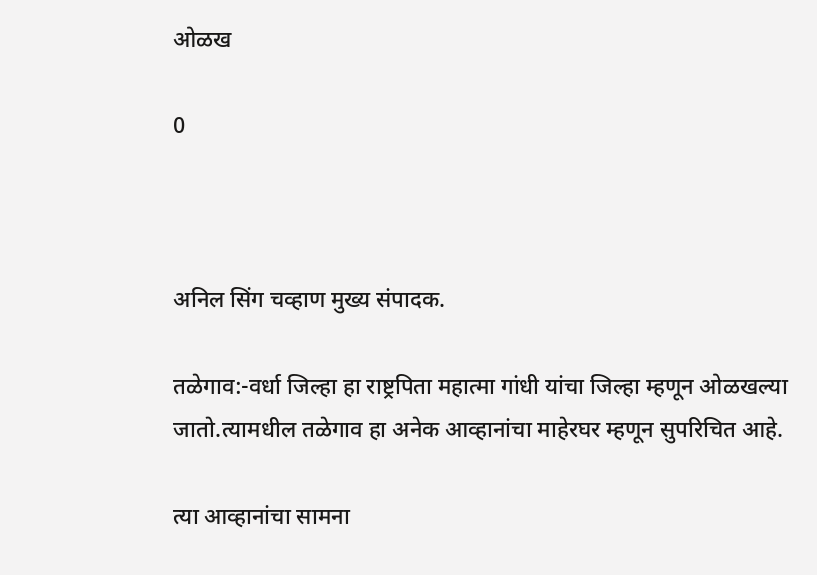ओळख

0



अनिल सिंग चव्हाण मुख्य संपादक.

तळेगाव:-वर्धा जिल्हा हा राष्ट्रपिता महात्मा गांधी यांचा जिल्हा म्हणून ओळखल्या जातो.त्यामधील तळेगाव हा अनेक आव्हानांचा माहेरघर म्हणून सुपरिचित आहे.

त्या आव्हानांचा सामना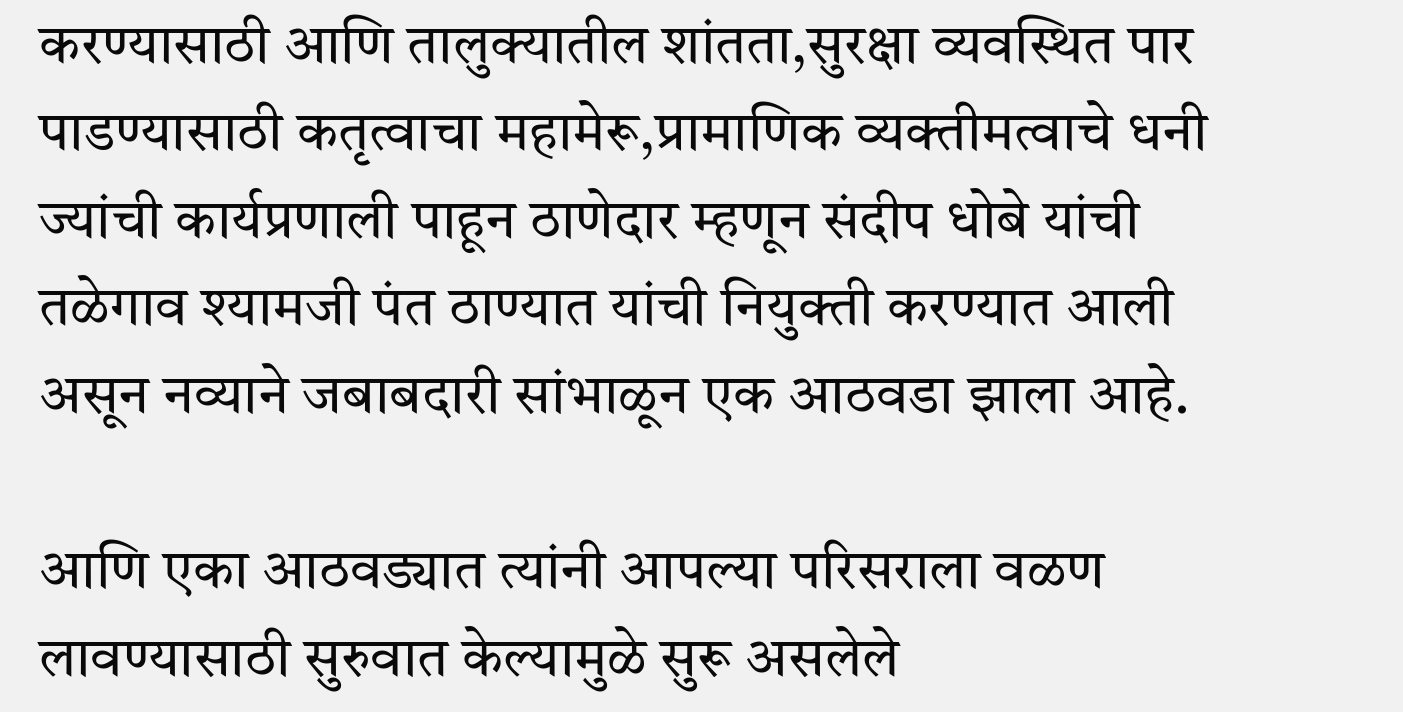करण्यासाठी आणि तालुक्यातील शांतता,सुरक्षा व्यवस्थित पार पाडण्यासाठी कतृत्वाचा महामेरू,प्रामाणिक व्यक्तीमत्वाचे धनी ज्यांची कार्यप्रणाली पाहून ठाणेदार म्हणून संदीप धोबे यांची तळेगाव श्यामजी पंत ठाण्यात यांची नियुक्ती करण्यात आली असून नव्याने जबाबदारी सांभाळून एक आठवडा झाला आहे.

आणि एका आठवड्यात त्यांनी आपल्या परिसराला वळण लावण्यासाठी सुरुवात केल्यामुळे सुरू असलेले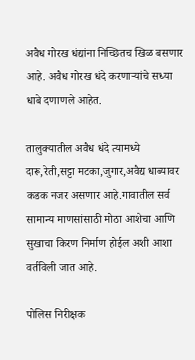अवैध गोरख धंद्यांना निच्छितच खिळ बसणार आहे. अवैध गोरख धंदे करणाऱ्यांचे सध्या धाबे दणाणले आहेत.

तालुक्यातील अवैध धंदे त्यामध्ये दारू,रेती,सट्टा मटका,जुगार,अवैद्य धाब्यावर कडक नजर असणार आहे.गावातील सर्व सामान्य माणसांसाठी मोठा आशेचा आणि सुखाचा किरण निर्माण होईल अशी आशा वर्तविली जात आहे.

पोलिस निरीक्षक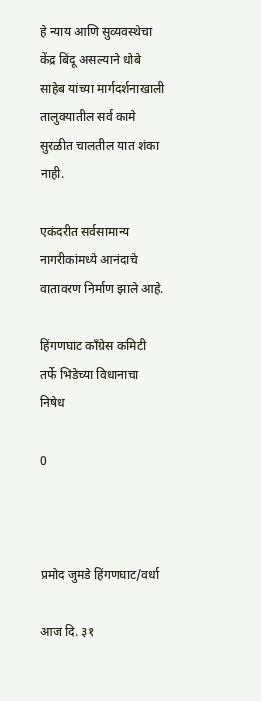हे न्याय आणि सुव्यवस्थेचा केंद्र बिंदू असल्याने धोबे साहेब यांच्या मार्गदर्शनाखाली तालुक्यातील सर्व कामे सुरळीत चालतील यात शंका नाही.

एकंदरीत सर्वसामान्य नागरीकांमध्ये आनंदाचे वातावरण निर्माण झाले आहे.

हिंगणघाट काँग्रेस कमिटी तर्फे भिडेच्या विधानाचा निषेध

0



प्रमोद जुमडे हिंगणघाट/वर्धा

आज दि. ३१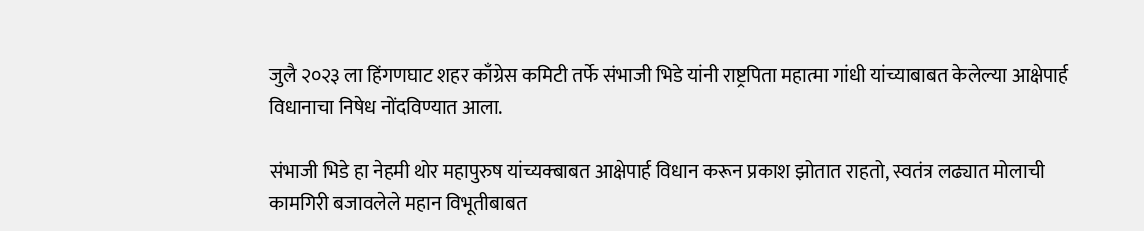जुलै २०२३ ला हिंगणघाट शहर काँग्रेस कमिटी तर्फे संभाजी भिडे यांनी राष्ट्रपिता महात्मा गांधी यांच्याबाबत केलेल्या आक्षेपार्ह विधानाचा निषेध नोंदविण्यात आला.

संभाजी भिडे हा नेहमी थोर महापुरुष यांच्यक्बाबत आक्षेपार्ह विधान करून प्रकाश झोतात राहतो, स्वतंत्र लढ्यात मोलाची कामगिरी बजावलेले महान विभूतीबाबत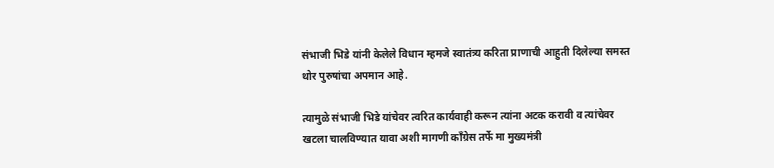संभाजी भिडे यांनी केलेले विधान म्हमजे स्वातंत्र्य करिता प्राणाची आहुती दिलेल्या समस्त थोर पुरुषांचा अपमान आहे.

त्यामुळे संभाजी भिडे यांचेवर त्वरित कार्यवाही करून त्यांना अटक करावी व त्यांचेवर खटला चालविण्यात यावा अशी मागणी काँग्रेस तर्फे मा मुख्यमंत्री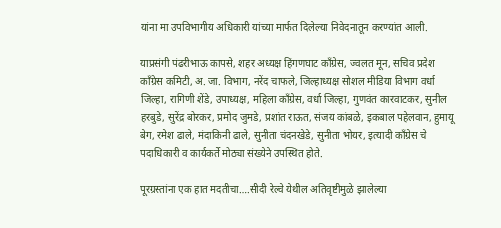यांना मा उपविभागीय अधिकारी यांच्या मार्फत दिलेल्या निवेदनातून करण्यांत आली.

याप्रसंगी पंढरीभाऊ कापसे, शहर अध्यक्ष हिंगणघाट काँग्रेस, ज्वलत मून, सचिव प्रदेश काँग्रेस कमिटी, अ. जा. विभाग, नरेंद चाफले, जिल्हाध्यक्ष सोशल मीडिया विभाग वर्धा जिल्हा, रागिणी शेंडे, उपाध्यक्ष, महिला काँग्रेस, वर्धा जिल्हा, गुणवंत कारवाटकर, सुनील हरबुडे, सुरेंद्र बोरकर, प्रमोद जुमडे, प्रशांत राऊत, संजय कांबळे, इकबाल पहेलवान, हुमायू बेग, रमेश ढाले, मंदाकिनी ढाले, सुनीता चंदनखेडे, सुनीता भोयर, इत्यादी काँग्रेस चे पदाधिकारी व कार्यकर्ते मोठ्या संख्येने उपस्थित होते.

पूरग्रस्तांना एक हात मदतीचा….सीदी रेल्वे येथील अतिवृष्टीमुळे झालेल्या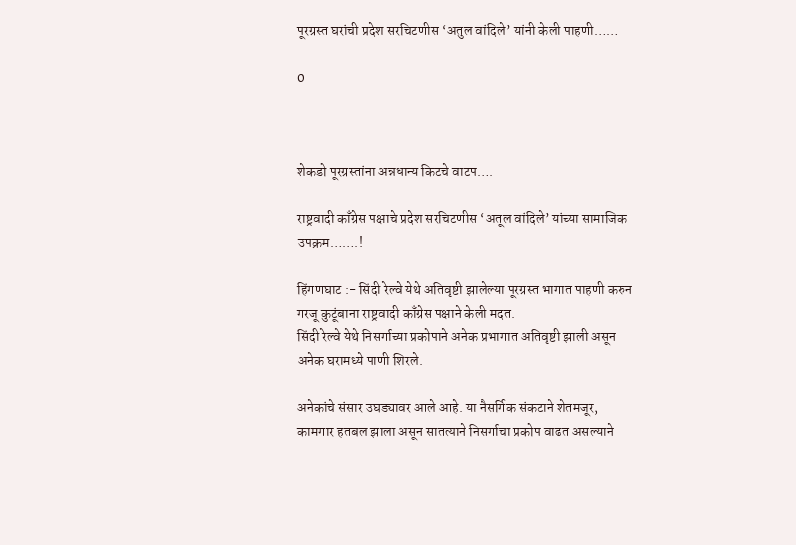पूरग्रस्त घरांची प्रदेश सरचिटणीस ‘अतुल वांदिले’ यांनी केली पाहणी……

0



शेकडो पूरग्रस्तांना अन्नधान्य किटचे वाटप….

राष्ट्रवादी काँग्रेस पक्षाचे प्रदेश सरचिटणीस ‘अतूल वांदिले’ यांच्या सामाजिक उपक्रम…….!

हिंगणघाट :- सिंदी रेल्वे येथे अतिवृष्टी झालेल्या पूरग्रस्त भागात पाहणी करुन गरजू कुटूंबाना राष्ट्रवादी काँग्रेस पक्षाने केली मदत.
सिंदी रेल्वे येथे निसर्गाच्या प्रकोपाने अनेक प्रभागात अतिवृष्टी झाली असून अनेक घरामध्ये पाणी शिरले.

अनेकांचे संसार उघड्यावर आले आहे. या नैसर्गिक संकटाने शेतमजूर, कामगार हतबल झाला असून सातत्याने निसर्गाचा प्रकोप वाढत असल्याने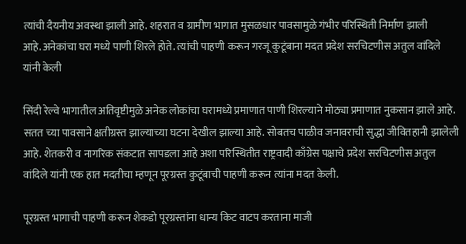त्यांची दैयनीय अवस्था झाली आहे. शहरात व ग्रामीण भागात मुसळधार पावसामुळे गंभीर परिस्थिती निर्माण झाली आहे.अनेकांचा घरा मध्ये पाणी शिरले होते. त्यांची पाहणी करून गरजू कुटूंबाना मदत प्रदेश सरचिटणीस अतुल वांदिले यांनी केली

सिंदी रेल्वे भागातील अतिवृष्टीमुळे अनेक लोकांचा घरामध्ये प्रमाणात पाणी शिरल्याने मोठ्या प्रमाणात नुकसान झाले आहे. सतत च्या पावसाने क्षतीग्रस्त झाल्याच्या घटना देखील झाल्या आहे. सोबतच पाळीव जनावराची सुद्धा जीवितहानी झालेली आहे. शेतकरी व नागरिक संकटात सापडला आहे अशा परिस्थितीत राष्ट्रवादी काँग्रेस पक्षाचे प्रदेश सरचिटणीस अतुल वांदिले यांनी एक हात मदतीचा म्हणून पूरग्रस्त कुटूंबाची पाहणी करून त्यांना मदत केली.

पूरग्रस्त भागाची पाहणी करून शेकडो पूरग्रस्तांना धान्य किट वाटप करताना माजी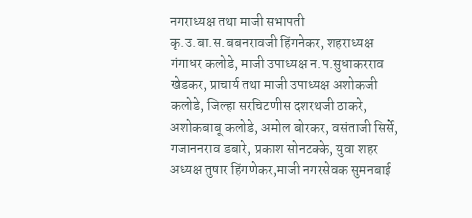नगराध्यक्ष तथा माजी सभापती कृ.उ.बा.स.बबनरावजी हिंगनेकर, शहराध्यक्ष गंगाधर कलोडे, माजी उपाध्यक्ष न.प.सुधाकरराव खेडकर, प्राचार्य तथा माजी उपाध्यक्ष अशोकजी कलोडे, जिल्हा सरचिटणीस दशरथजी ठाकरे, अशोकबाबू कलोडे, अमोल बोरकर, वसंताजी सिर्से, गजाननराव डबारे, प्रकाश सोनटक्के, युवा शहर अध्यक्ष तुषार हिंगणेकर,माजी नगरसेवक सुमनबाई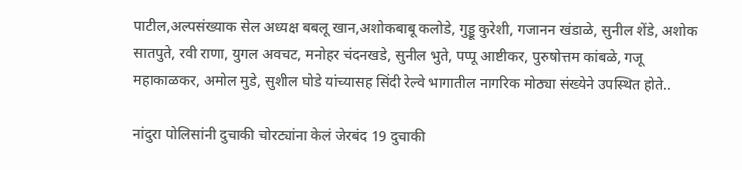पाटील,अल्पसंख्याक सेल अध्यक्ष बबलू खान,अशोकबाबू कलोडे, गुड्डू कुरेशी, गजानन खंडाळे, सुनील शेंडे, अशोक सातपुते, रवी राणा, युगल अवचट, मनोहर चंदनखडे, सुनील भुते, पप्पू आष्टीकर, पुरुषोत्तम कांबळे, गजू महाकाळकर, अमोल मुडे, सुशील घोडे यांच्यासह सिंदी रेल्वे भागातील नागरिक मोठ्या संख्येने उपस्थित होते..

नांदुरा पोलिसांनी दुचाकी चोरट्यांना केलं जेरबंद 19 दुचाकी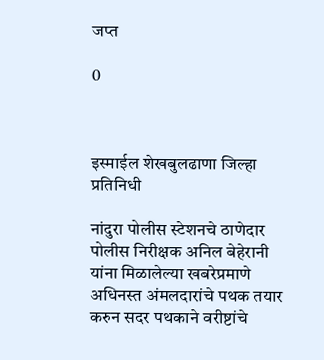जप्त

0



इस्माईल शेखबुलढाणा जिल्हा प्रतिनिधी

नांदुरा पोलीस स्टेशनचे ठाणेदार पोलीस निरीक्षक अनिल बेहेरानी यांना मिळालेल्या खबरेप्रमाणे अधिनस्त अंमलदारांचे पथक तयार करुन सदर पथकाने वरीष्टांचे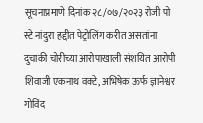सूचनाप्रमाणे दिनांक २८/०७/२०२३ रोजी पो स्टे नांदुरा हद्दीत पेट्रोलिंग करीत असतांना दुचाकी चोरीच्या आरोपाखाली संशयित आरोपी शिवाजी एकनाथ वक्टे, अभिषेक ऊर्फ ज्ञानेश्वर गोविंद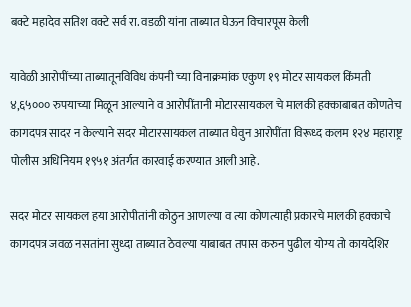बक्टे महादेव सतिश वक्टे सर्व रा. वडळी यांना ताब्यात घेऊन विचारपूस केली

यावेळी आरोपींच्या ताब्यातूनविविध कंपनी च्या विनाक्रमांक एकुण १९ मोटर सायकल किंमती ४,६५००० रुपयाच्या मिळून आल्याने व आरोपींतानी मोटारसायकल चे मालकी हक्काबाबत कोणतेच कागदपत्र सादर न केल्याने सदर मोटारसायकल ताब्यात घेवुन आरोपींता विरूध्द कलम १२४ महाराष्ट्र पोलीस अधिनियम १९५१ अंतर्गत कारवाई करण्यात आली आहे.

सदर मोटर सायकल हया आरोपीतांनी कोठुन आणल्या व त्या कोणत्याही प्रकारचे मालकी हक्काचे कागदपत्र जवळ नसतांना सुध्दा ताब्यात ठेवल्या याबाबत तपास करुन पुढील योग्य तो कायदेशिर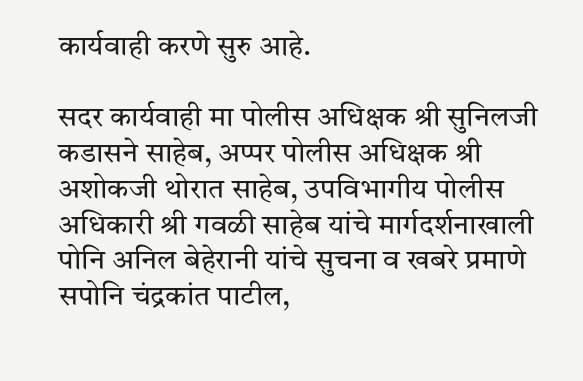कार्यवाही करणे सुरु आहे.

सदर कार्यवाही मा पोलीस अधिक्षक श्री सुनिलजी कडासने साहेब, अप्पर पोलीस अधिक्षक श्री अशोकजी थोरात साहेब, उपविभागीय पोलीस अधिकारी श्री गवळी साहेब यांचे मार्गदर्शनाखाली पोनि अनिल बेहेरानी यांचे सुचना व खबरे प्रमाणे सपोनि चंद्रकांत पाटील,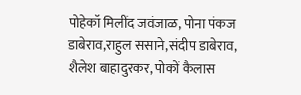पोहेकॉ मिलींद जवंजाळ, पोना पंकज डाबेराव,राहुल ससाने,संदीप डाबेराव, शैलेश बाहादुरकर, पोकों कैलास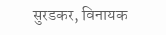सुरडकर, विनायक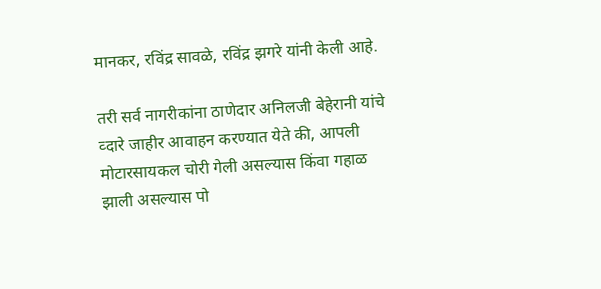मानकर, रविंद्र सावळे, रविंद्र झगरे यांनी केली आहे.

तरी सर्व नागरीकांना ठाणेदार अनिलजी बेहेरानी यांचे व्दारे जाहीर आवाहन करण्यात येते की, आपली मोटारसायकल चोरी गेली असल्यास किंवा गहाळ झाली असल्यास पो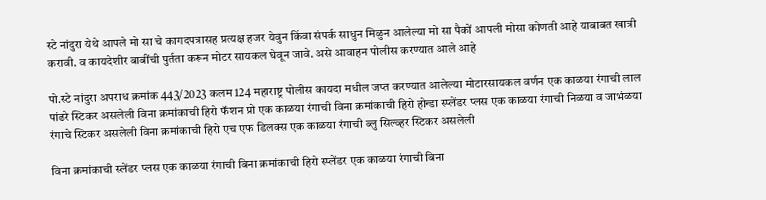स्टे नांदुरा येथे आपले मो सा चे कागदपत्रासह प्रत्यक्ष हजर येवुन किंवा संपर्क साधुन मिळुन आलेल्या मो सा पैकों आपली मोसा कोणती आहे याबाबत खात्री करावी. व कायदेशीर बाबींची पुर्तता करून मोटर सायकल घेवून जावे. असे आवाहन पोलीस करण्यात आले आहे

पो.स्टे नांदुरा अपराध क्रमांक 443/2023 कलम 124 महाराष्ट्र पोलीस कायदा मधील जप्त करण्यात आलेल्या मोटारसायकल वर्णन एक काळया रंगाची लाल पांढरे स्टिकर असलेली विना क्रमांकाची हिरो फॅशन प्रो एक काळया रंगाची विना क्रमांकाची हिरो होन्डा स्प्लेंडर प्लस एक काळया रंगाची निळया व जाभंळया रंगाचे स्टिकर असलेली विना क्रमांकाची हिरो एच एफ डिलक्स एक काळया रंगाची ब्लु सिल्व्हर स्टिकर असलेली

विना क्रमांकाची स्लेंडर प्लस एक काळया रंगाची बिना क्रमांकाची हिरो स्प्लेंडर एक काळया रंगाची बिना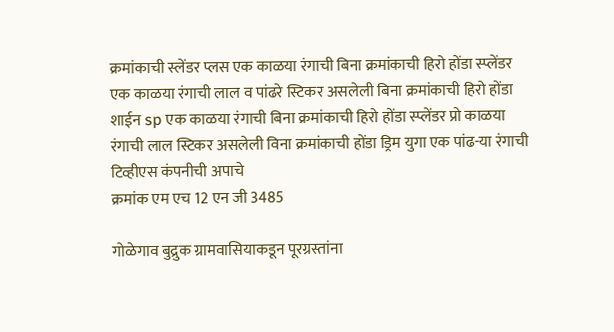क्रमांकाची स्लेंडर प्लस एक काळया रंगाची बिना क्रमांकाची हिरो होंडा स्प्लेंडर एक काळया रंगाची लाल व पांढरे स्टिकर असलेली बिना क्रमांकाची हिरो होंडा शाईन sp एक काळया रंगाची बिना क्रमांकाची हिरो होंडा स्प्लेंडर प्रो काळया रंगाची लाल स्टिकर असलेली विना क्रमांकाची होंडा ड्रिम युगा एक पांढ-या रंगाची टिव्हीएस कंपनीची अपाचे
क्रमांक एम एच 12 एन जी 3485

गोळेगाव बुद्रुक ग्रामवासियाकडून पूरग्रस्तांना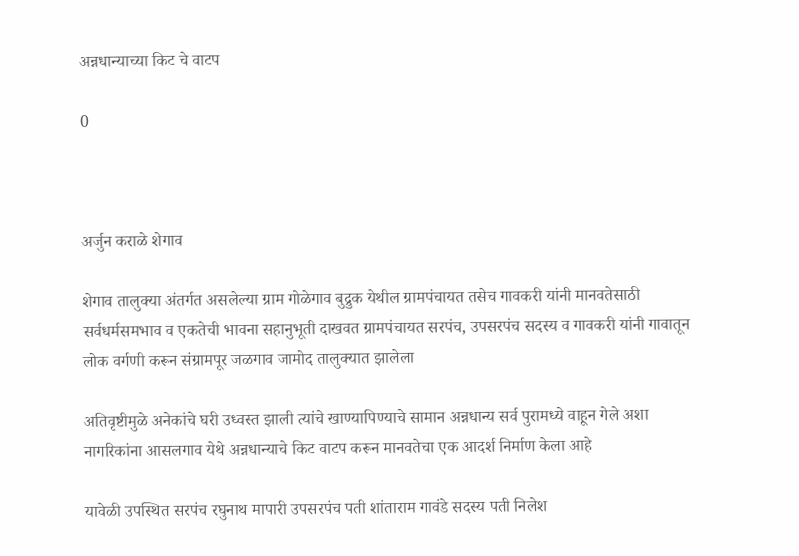अन्नधान्याच्या किट चे वाटप

0



अर्जुन कराळे शेगाव

शेगाव तालुक्या अंतर्गत असलेल्या ग्राम गोळेगाव बुद्रुक येथील ग्रामपंचायत तसेच गावकरी यांनी मानवतेसाठी सर्वधर्मसमभाव व एकतेची भावना सहानुभूती दाखवत ग्रामपंचायत सरपंच, उपसरपंच सदस्य व गावकरी यांनी गावातून लोक वर्गणी करून संग्रामपूर जळगाव जामोद तालुक्यात झालेला

अतिवृष्टीमुळे अनेकांचे घरी उध्वस्त झाली त्यांचे खाण्यापिण्याचे सामान अन्नधान्य सर्व पुरामध्ये वाहून गेले अशा नागरिकांना आसलगाव येथे अन्नधान्याचे किट वाटप करून मानवतेचा एक आदर्श निर्माण केला आहे

यावेळी उपस्थित सरपंच रघुनाथ मापारी उपसरपंच पती शांताराम गावंडे सदस्य पती निलेश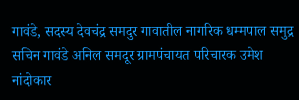गावंडे, सदस्य देवचंद्र समदुर गावातील नागरिक धम्मपाल समुद्र सचिन गावंडे अनिल समदूर ग्रामपंचायत परिचारक उमेश नांदोकार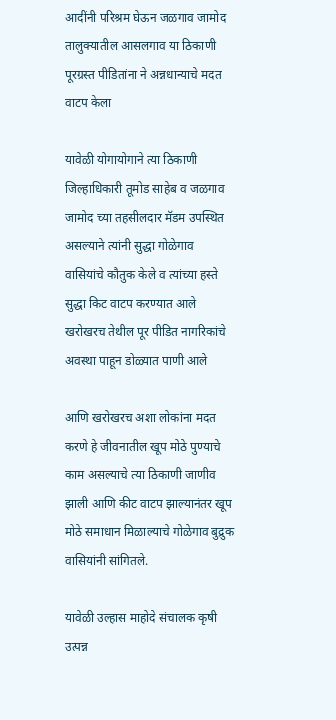आदींनी परिश्रम घेऊन जळगाव जामोद तालुक्यातील आसलगाव या ठिकाणी पूरग्रस्त पीडितांना ने अन्नधान्याचे मदत वाटप केला

यावेळी योगायोगाने त्या ठिकाणी जिल्हाधिकारी तूमोड साहेब व जळगाव जामोद च्या तहसीलदार मॅडम उपस्थित असल्याने त्यांनी सुद्धा गोळेगाव वासियांचे कौतुक केले व त्यांच्या हस्ते सुद्धा किट वाटप करण्यात आले खरोखरच तेथील पूर पीडित नागरिकांचे अवस्था पाहून डोळ्यात पाणी आले

आणि खरोखरच अशा लोकांना मदत करणे हे जीवनातील खूप मोठे पुण्याचे काम असल्याचे त्या ठिकाणी जाणीव झाली आणि कीट वाटप झाल्यानंतर खूप मोठे समाधान मिळाल्याचे गोळेगाव बुद्रुक वासियांनी सांगितले.

यावेळी उल्हास माहोदे संचालक कृषी उत्पन्न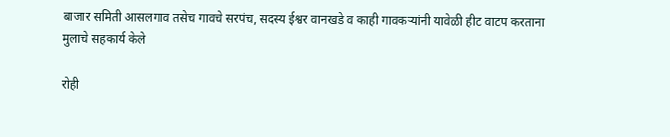बाजार समिती आसलगाव तसेच गावचे सरपंच, सदस्य ईश्वर वानखडे व काही गावकऱ्यांनी यावेळी हीट वाटप करताना मुलाचे सहकार्य केले

रोही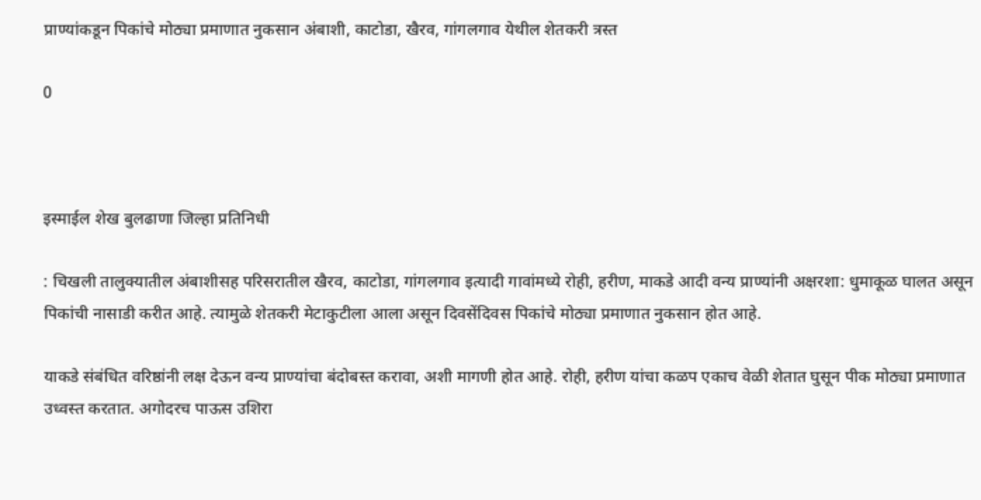प्राण्यांकडून पिकांचे मोठ्या प्रमाणात नुकसान अंबाशी, काटोडा, खैरव, गांगलगाव येथील शेतकरी त्रस्त

0



इस्माईल शेख बुलढाणा जिल्हा प्रतिनिधी

: चिखली तालुक्यातील अंबाशीसह परिसरातील खैरव, काटोडा, गांगलगाव इत्यादी गावांमध्ये रोही, हरीण, माकडे आदी वन्य प्राण्यांनी अक्षरशा: धुमाकूळ घालत असून पिकांची नासाडी करीत आहे. त्यामुळे शेतकरी मेटाकुटीला आला असून दिवसेंदिवस पिकांचे मोठ्या प्रमाणात नुकसान होत आहे.

याकडे संबंधित वरिष्ठांनी लक्ष देऊन वन्य प्राण्यांचा बंदोबस्त करावा, अशी मागणी होत आहे. रोही, हरीण यांचा कळप एकाच वेळी शेतात घुसून पीक मोठ्या प्रमाणात उध्वस्त करतात. अगोदरच पाऊस उशिरा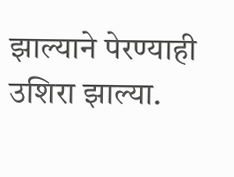झाल्याने पेरण्याही उशिरा झाल्या.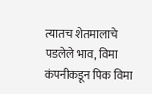त्यातच शेतमालाचे पडलेले भाव, विमा कंपनीकडून पिक विमा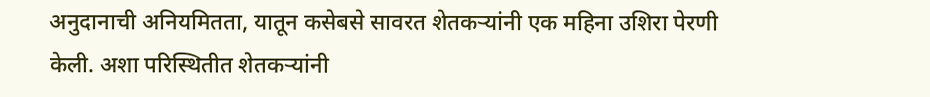अनुदानाची अनियमितता, यातून कसेबसे सावरत शेतकऱ्यांनी एक महिना उशिरा पेरणी केली. अशा परिस्थितीत शेतकऱ्यांनी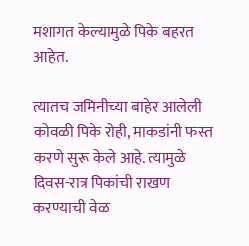मशागत केल्यामुळे पिके बहरत आहेत.

त्यातच जमिनीच्या बाहेर आलेली कोवळी पिके रोही, माकडांनी फस्त करणे सुरू केले आहे. त्यामुळे दिवस-रात्र पिकांची राखण करण्याची वेळ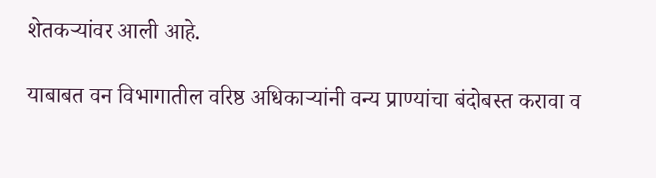शेतकऱ्यांवर आली आहे.

याबाबत वन विभागातील वरिष्ठ अधिकाऱ्यांनी वन्य प्राण्यांचा बंदोबस्त करावा व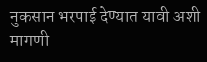नुकसान भरपाई देण्यात यावी अशी मागणी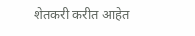शेतकरी करीत आहेत